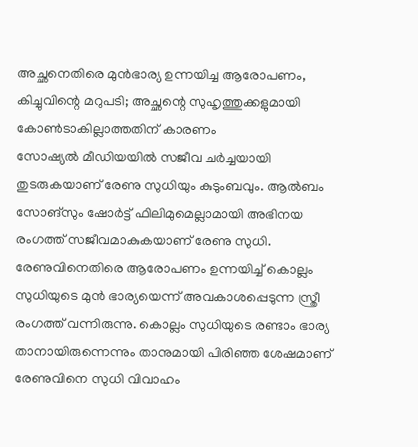അച്ഛനെതിരെ മുൻഭാര്യ ഉന്നയിച്ച ആരോപണം, കിച്ചുവിന്റെ മറുപടി; അച്ഛന്റെ സുഹൃത്തുക്കളുമായി കോൺടാകില്ലാത്തതിന് കാരണം
സോഷ്യൽ മീഡിയയിൽ സജീവ ചർച്ചയായി തുടരുകയാണ് രേണു സുധിയും കുടുംബവും. ആൽബം സോങ്സും ഷോർട്ട് ഫിലിമുമെല്ലാമായി അഭിനയ രംഗത്ത് സജീവമാകുകയാണ് രേണു സുധി. രേണുവിനെതിരെ ആരോപണം ഉന്നയിച്ച് കൊല്ലം സുധിയുടെ മുൻ ഭാര്യയെന്ന് അവകാശപ്പെടുന്ന സ്ത്രീ രംഗത്ത് വന്നിരുന്നു. കൊല്ലം സുധിയുടെ രണ്ടാം ഭാര്യ താനായിരുന്നെന്നും താനുമായി പിരിഞ്ഞ ശേഷമാണ് രേണുവിനെ സുധി വിവാഹം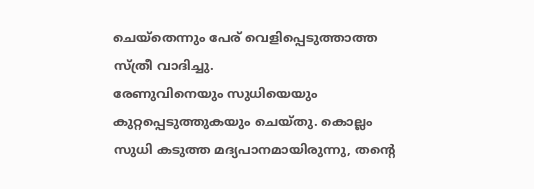ചെയ്തെന്നും പേര് വെളിപ്പെടുത്താത്ത സ്ത്രീ വാദിച്ചു.
രേണുവിനെയും സുധിയെയും കുറ്റപ്പെടുത്തുകയും ചെയ്തു. കൊല്ലം സുധി കടുത്ത മദ്യപാനമായിരുന്നു, തന്റെ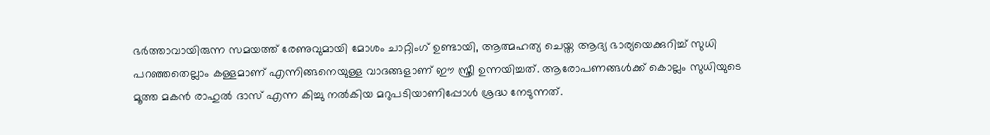ഭർത്താവായിരുന്ന സമയത്ത് രേണുവുമായി മോശം ചാറ്റിംഗ് ഉണ്ടായി, ആത്മഹത്യ ചെയ്ത ആദ്യ ഭാര്യയെക്കുറിച്ച് സുധി പറഞ്ഞതെല്ലാം കള്ളമാണ് എന്നിങ്ങനെയുള്ള വാദങ്ങളാണ് ഈ സ്ത്രീ ഉന്നയിച്ചത്. ആരോപണങ്ങൾക്ക് കൊല്ലം സുധിയുടെ മൂത്ത മകൻ രാഹുൽ ദാസ് എന്ന കിച്ചു നൽകിയ മറുപടിയാണിപ്പോൾ ശ്രദ്ധ നേടുന്നത്.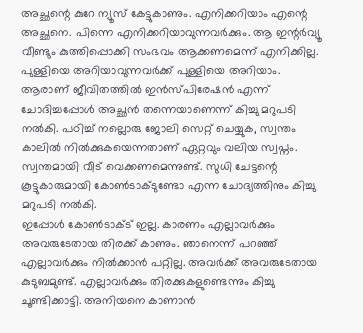അച്ഛന്റെ കുറേ ന്യൂസ് കേട്ടുകാണും. എനിക്കറിയാം എന്റെ അച്ഛനെ. പിന്നെ എനിക്കറിയാവുന്നവർക്കും. ആ ഇന്റർവ്യൂ വീണ്ടും കുത്തിപ്പൊക്കി സംഭവം ആക്കണമെന്ന് എനിക്കില്ല. പുള്ളിയെ അറിയാവുന്നവർക്ക് പുള്ളിയെ അറിയാം. ആരാണ് ജീവിതത്തിൽ ഇൻസ്പിരേഷൻ എന്ന് ചോദിച്ചപ്പോൾ അച്ഛൻ തന്നെയാണെന്ന് കിച്ചു മറുപടി നൽകി. പഠിച്ച് നല്ലൊരു ജോലി സെറ്റ് ചെയ്യുക, സ്വന്തം കാലിൽ നിൽക്കുകയെന്നതാണ് ഏറ്റവും വലിയ സ്വപ്നം. സ്വന്തമായി വീട് വെക്കണമെന്നുണ്ട്. സുധി ചേട്ടന്റെ കൂട്ടുകാരുമായി കോൺടാക്ടുണ്ടോ എന്ന ചോദ്യത്തിനും കിച്ചു മറുപടി നൽകി.
ഇപ്പോൾ കോൺടാക്ട് ഇല്ല. കാരണം എല്ലാവർക്കും അവരുടേതായ തിരക്ക് കാണും. ഞാനെന്ന് പറഞ്ഞ് എല്ലാവർക്കും നിൽക്കാൻ പറ്റില്ല. അവർക്ക് അവരുടേതായ കുടുബമുണ്ട്. എല്ലാവർക്കും തിരക്കുകളുണ്ടെന്നും കിച്ചു ചൂണ്ടിക്കാട്ടി. അനിയനെ കാണാൻ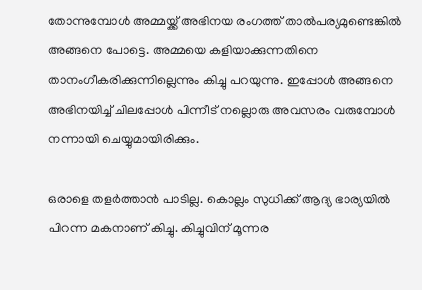തോന്നുമ്പോൾ അമ്മയ്ക്ക് അഭിനയ രംഗത്ത് താൽപര്യമുണ്ടെങ്കിൽ അങ്ങനെ പോട്ടെ. അമ്മയെ കളിയാക്കുന്നതിനെ താനംഗീകരിക്കുന്നില്ലെന്നും കിച്ചു പറയുന്നു. ഇപ്പോൾ അങ്ങനെ അഭിനയിച്ച് ചിലപ്പോൾ പിന്നീട് നല്ലൊരു അവസരം വരുമ്പോൾ നന്നായി ചെയ്യുമായിരിക്കും.

ഒരാളെ തളർത്താൻ പാടില്ല. കൊല്ലം സുധിക്ക് ആദ്യ ഭാര്യയിൽ പിറന്ന മകനാണ് കിച്ചു. കിച്ചുവിന് മൂന്നര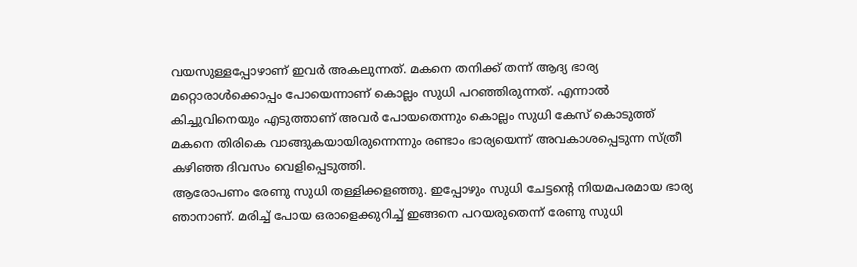വയസുള്ളപ്പോഴാണ് ഇവർ അകലുന്നത്. മകനെ തനിക്ക് തന്ന് ആദ്യ ഭാര്യ മറ്റൊരാൾക്കൊപ്പം പോയെന്നാണ് കൊല്ലം സുധി പറഞ്ഞിരുന്നത്. എന്നാൽ കിച്ചുവിനെയും എടുത്താണ് അവർ പോയതെന്നും കൊല്ലം സുധി കേസ് കൊടുത്ത് മകനെ തിരികെ വാങ്ങുകയായിരുന്നെന്നും രണ്ടാം ഭാര്യയെന്ന് അവകാശപ്പെടുന്ന സ്ത്രീ കഴിഞ്ഞ ദിവസം വെളിപ്പെടുത്തി.
ആരോപണം രേണു സുധി തള്ളിക്കളഞ്ഞു. ഇപ്പോഴും സുധി ചേട്ടന്റെ നിയമപരമായ ഭാര്യ ഞാനാണ്. മരിച്ച് പോയ ഒരാളെക്കുറിച്ച് ഇങ്ങനെ പറയരുതെന്ന് രേണു സുധി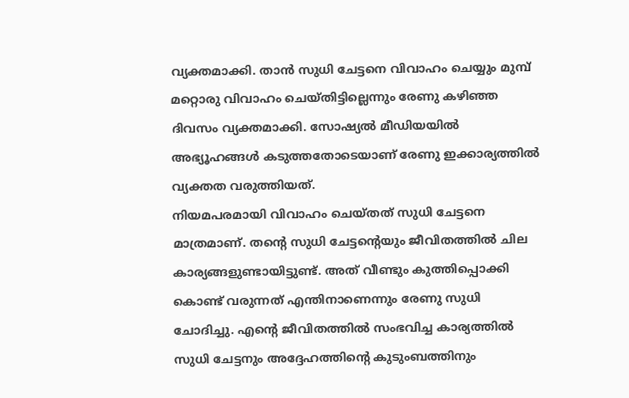വ്യക്തമാക്കി. താൻ സുധി ചേട്ടനെ വിവാഹം ചെയ്യും മുമ്പ് മറ്റൊരു വിവാഹം ചെയ്തിട്ടില്ലെന്നും രേണു കഴിഞ്ഞ ദിവസം വ്യക്തമാക്കി. സോഷ്യൽ മീഡിയയിൽ അഭ്യൂഹങ്ങൾ കടുത്തതോടെയാണ് രേണു ഇക്കാര്യത്തിൽ വ്യക്തത വരുത്തിയത്.
നിയമപരമായി വിവാഹം ചെയ്തത് സുധി ചേട്ടനെ മാത്രമാണ്. തന്റെ സുധി ചേട്ടന്റെയും ജീവിതത്തിൽ ചില കാര്യങ്ങളുണ്ടായിട്ടുണ്ട്. അത് വീണ്ടും കുത്തിപ്പൊക്കി കൊണ്ട് വരുന്നത് എന്തിനാണെന്നും രേണു സുധി ചോദിച്ചു. എന്റെ ജീവിതത്തിൽ സംഭവിച്ച കാര്യത്തിൽ സുധി ചേട്ടനും അദ്ദേഹത്തിന്റെ കുടുംബത്തിനും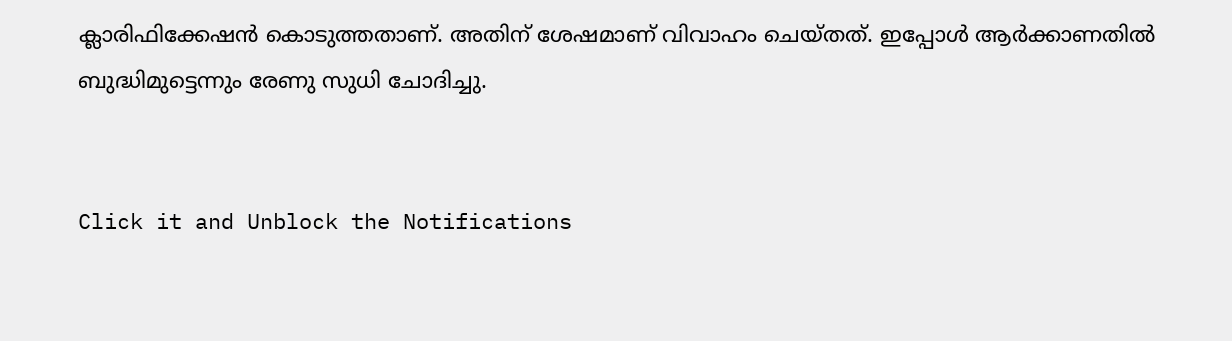ക്ലാരിഫിക്കേഷൻ കൊടുത്തതാണ്. അതിന് ശേഷമാണ് വിവാഹം ചെയ്തത്. ഇപ്പോൾ ആർക്കാണതിൽ ബുദ്ധിമുട്ടെന്നും രേണു സുധി ചോദിച്ചു.


Click it and Unblock the Notifications